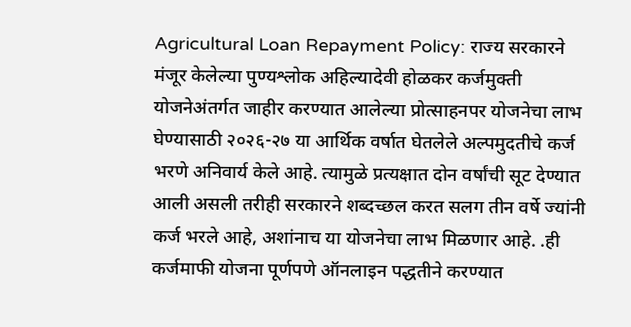Agricultural Loan Repayment Policy: राज्य सरकारने मंजूर केलेल्या पुण्यश्लोक अहिल्यादेवी होळकर कर्जमुक्ती योजनेअंतर्गत जाहीर करण्यात आलेल्या प्रोत्साहनपर योजनेचा लाभ घेण्यासाठी २०२६-२७ या आर्थिक वर्षात घेतलेले अल्पमुदतीचे कर्ज भरणे अनिवार्य केले आहे. त्यामुळे प्रत्यक्षात दोन वर्षांची सूट देण्यात आली असली तरीही सरकारने शब्दच्छल करत सलग तीन वर्षे ज्यांनी कर्ज भरले आहे, अशांनाच या योजनेचा लाभ मिळणार आहे. .ही कर्जमाफी योजना पूर्णपणे ऑनलाइन पद्धतीने करण्यात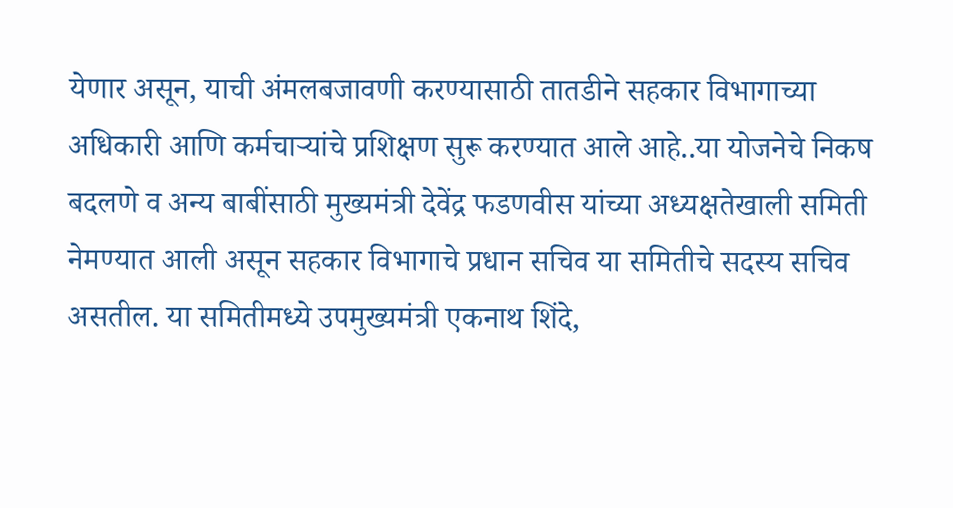येणार असून, याची अंमलबजावणी करण्यासाठी तातडीने सहकार विभागाच्या अधिकारी आणि कर्मचाऱ्यांचे प्रशिक्षण सुरू करण्यात आले आहे..या योजनेचे निकष बदलणे व अन्य बाबींसाठी मुख्यमंत्री देवेंद्र फडणवीस यांच्या अध्यक्षतेखाली समिती नेमण्यात आली असून सहकार विभागाचे प्रधान सचिव या समितीचे सदस्य सचिव असतील. या समितीमध्ये उपमुख्यमंत्री एकनाथ शिंदे,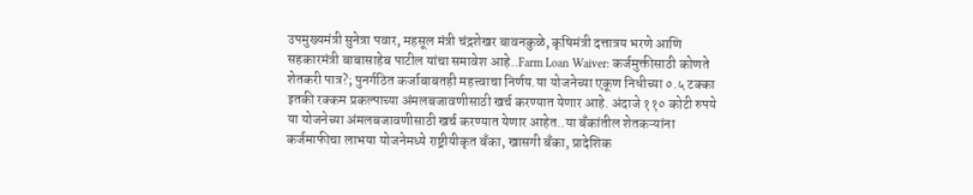उपमुख्यमंत्री सुनेत्रा पवार, महसूल मंत्री चंद्रशेखर बावनकुळे, कृषिमंत्री दत्तात्रय भरणे आणि सहकारमंत्री बाबासाहेब पाटील यांचा समावेश आहे..Farm Loan Waiver: कर्जमुक्तीसाठी कोणते शेतकरी पात्र?; पुनर्गठित कर्जाबाबतही महत्त्वाचा निर्णय.या योजनेच्या एकूण निधीच्या ०.५ टक्का इतकी रक्कम प्रकल्पाच्या अंमलबजावणीसाठी खर्च करण्यात येणार आहे. अंदाजे ११० कोटी रुपये या योजनेच्या अंमलबजावणीसाठी खर्च करण्यात येणार आहेत..या बँकांतील शेतकऱ्यांना कर्जमाफीचा लाभया योजनेमध्ये राष्ट्रीयीकृत बँका, खासगी बँका, प्रादेशिक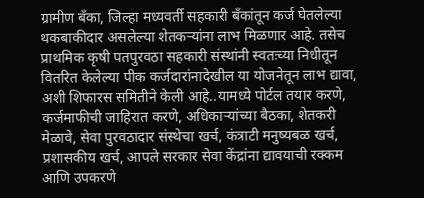ग्रामीण बँका, जिल्हा मध्यवर्ती सहकारी बँकांतून कर्ज घेतलेल्या थकबाकीदार असलेल्या शेतकऱ्यांना लाभ मिळणार आहे. तसेच प्राथमिक कृषी पतपुरवठा सहकारी संस्थांनी स्वतःच्या निधीतून वितरित केलेल्या पीक कर्जदारांनादेखील या योजनेतून लाभ द्यावा, अशी शिफारस समितीने केली आहे..यामध्ये पोर्टल तयार करणे, कर्जमाफीची जाहिरात करणे, अधिकाऱ्यांच्या बैठका, शेतकरी मेळावे, सेवा पुरवठादार संस्थेचा खर्च, कंत्राटी मनुष्यबळ खर्च, प्रशासकीय खर्च, आपले सरकार सेवा केंद्रांना द्यावयाची रक्कम आणि उपकरणे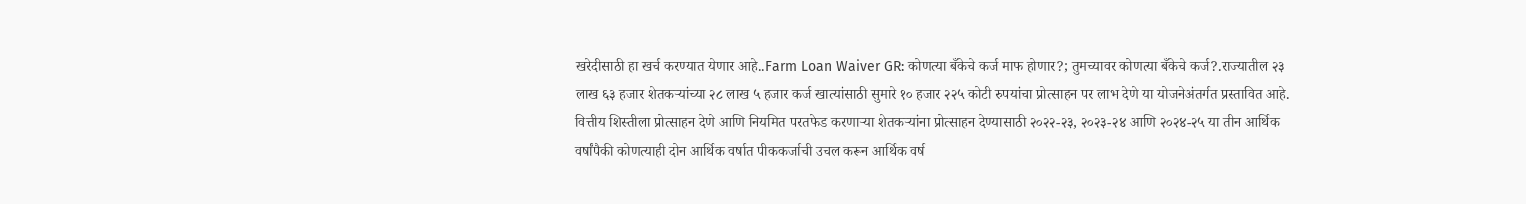खरेदीसाठी हा खर्च करण्यात येणार आहे..Farm Loan Waiver GR: कोणत्या बँकेचे कर्ज माफ होणार?; तुमच्यावर कोणत्या बँकेचे कर्ज?.राज्यातील २३ लाख ६३ हजार शेतकऱ्यांच्या २८ लाख ५ हजार कर्ज खात्यांसाठी सुमारे १० हजार २२५ कोटी रुपयांचा प्रोत्साहन पर लाभ देणे या योजनेअंतर्गत प्रस्तावित आहे. वित्तीय शिस्तीला प्रोत्साहन देणे आणि नियमित परतफेड करणाऱ्या शेतकऱ्यांना प्रोत्साहन देण्यासाठी २०२२-२३, २०२३-२४ आणि २०२४-२५ या तीन आर्थिक वर्षांपैकी कोणत्याही दोन आर्थिक वर्षात पीककर्जाची उचल करून आर्थिक वर्ष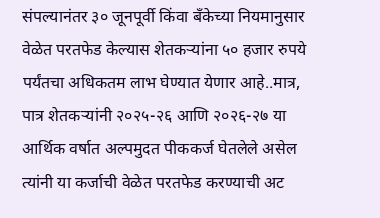संपल्यानंतर ३० जूनपूर्वी किंवा बँकेच्या नियमानुसार वेळेत परतफेड केल्यास शेतकऱ्यांना ५० हजार रुपये पर्यंतचा अधिकतम लाभ घेण्यात येणार आहे..मात्र, पात्र शेतकऱ्यांनी २०२५-२६ आणि २०२६-२७ या आर्थिक वर्षात अल्पमुदत पीककर्ज घेतलेले असेल त्यांनी या कर्जाची वेळेत परतफेड करण्याची अट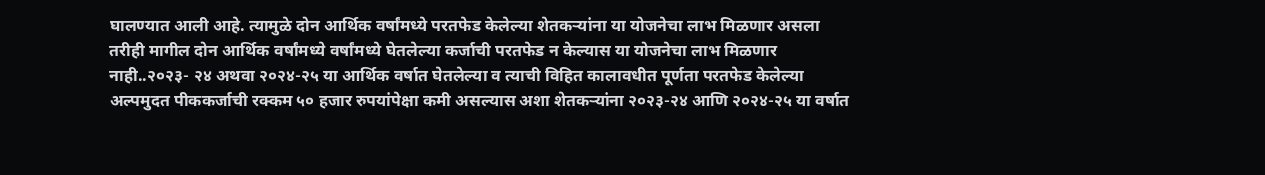घालण्यात आली आहे. त्यामुळे दोन आर्थिक वर्षांमध्ये परतफेड केलेल्या शेतकऱ्यांना या योजनेचा लाभ मिळणार असला तरीही मागील दोन आर्थिक वर्षांमध्ये वर्षांमध्ये घेतलेल्या कर्जाची परतफेड न केल्यास या योजनेचा लाभ मिळणार नाही..२०२३- २४ अथवा २०२४-२५ या आर्थिक वर्षात घेतलेल्या व त्याची विहित कालावधीत पूर्णता परतफेड केलेल्या अल्पमुदत पीककर्जाची रक्कम ५० हजार रुपयांपेक्षा कमी असल्यास अशा शेतकऱ्यांना २०२३-२४ आणि २०२४-२५ या वर्षात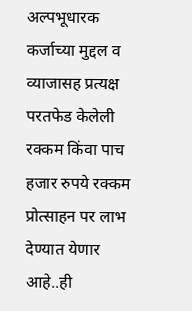अल्पभूधारक कर्जाच्या मुद्दल व व्याजासह प्रत्यक्ष परतफेड केलेली रक्कम किंवा पाच हजार रुपये रक्कम प्रोत्साहन पर लाभ देण्यात येणार आहे..ही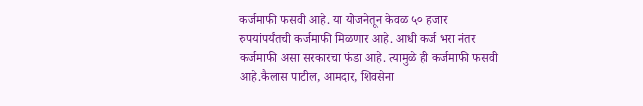कर्जमाफी फसवी आहे. या योजनेतून केवळ ५० हजार रुपयांपर्यंतची कर्जमाफी मिळणार आहे. आधी कर्ज भरा नंतर कर्जमाफी असा सरकारचा फंडा आहे. त्यामुळे ही कर्जमाफी फसवी आहे.कैलास पाटील, आमदार, शिवसेना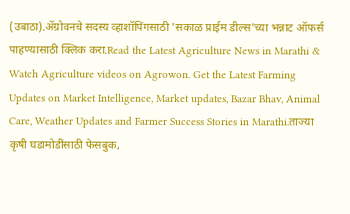(उबाठा).ॲग्रोवनचे सदस्य व्हाशॉपिंगसाठी 'सकाळ प्राईम डील्स'च्या भन्नाट ऑफर्स पाहण्यासाठी क्लिक करा.Read the Latest Agriculture News in Marathi & Watch Agriculture videos on Agrowon. Get the Latest Farming Updates on Market Intelligence, Market updates, Bazar Bhav, Animal Care, Weather Updates and Farmer Success Stories in Marathi.ताज्या कृषी घडामोडींसाठी फेसबुक,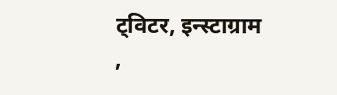ट्विटर, इन्स्टाग्राम ,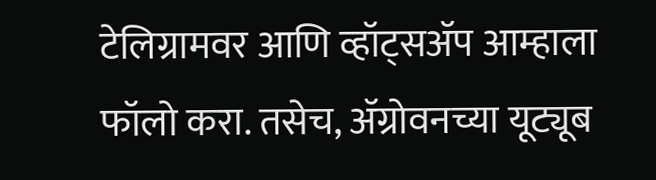टेलिग्रामवर आणि व्हॉट्सॲप आम्हाला फॉलो करा. तसेच, ॲग्रोवनच्या यूट्यूब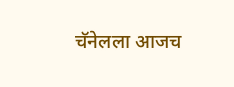चॅनेलला आजच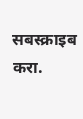सबस्क्राइब करा.